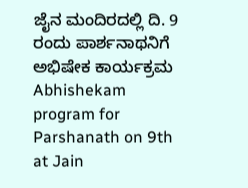ಜೈನ ಮಂದಿರದಲ್ಲಿ ದಿ. 9 ರಂದು ಪಾರ್ಶನಾಥನಿಗೆ ಅಭಿಷೇಕ ಕಾರ್ಯಕ್ರಮ
Abhishekam program for Parshanath on 9th at Jain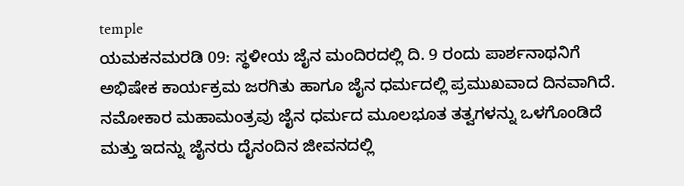temple
ಯಮಕನಮರಡಿ 09: ಸ್ಥಳೀಯ ಜೈನ ಮಂದಿರದಲ್ಲಿ ದಿ. 9 ರಂದು ಪಾರ್ಶನಾಥನಿಗೆ ಅಭಿಷೇಕ ಕಾರ್ಯಕ್ರಮ ಜರಗಿತು ಹಾಗೂ ಜೈನ ಧರ್ಮದಲ್ಲಿ ಪ್ರಮುಖವಾದ ದಿನವಾಗಿದೆ. ನಮೋಕಾರ ಮಹಾಮಂತ್ರವು ಜೈನ ಧರ್ಮದ ಮೂಲಭೂತ ತತ್ವಗಳನ್ನು ಒಳಗೊಂಡಿದೆ ಮತ್ತು ಇದನ್ನು ಜೈನರು ದೈನಂದಿನ ಜೀವನದಲ್ಲಿ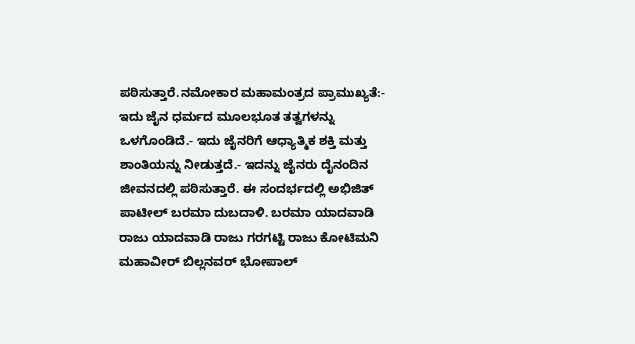ಪಠಿಸುತ್ತಾರೆ.ನಮೋಕಾರ ಮಹಾಮಂತ್ರದ ಪ್ರಾಮುಖ್ಯತೆ:- ಇದು ಜೈನ ಧರ್ಮದ ಮೂಲಭೂತ ತತ್ವಗಳನ್ನು ಒಳಗೊಂಡಿದೆ.- ಇದು ಜೈನರಿಗೆ ಆಧ್ಯಾತ್ಮಿಕ ಶಕ್ತಿ ಮತ್ತು ಶಾಂತಿಯನ್ನು ನೀಡುತ್ತದೆ.- ಇದನ್ನು ಜೈನರು ದೈನಂದಿನ ಜೀವನದಲ್ಲಿ ಪಠಿಸುತ್ತಾರೆ. ಈ ಸಂದರ್ಭದಲ್ಲಿ ಅಭಿಜಿತ್ ಪಾಟೀಲ್ ಬರಮಾ ದುಬದಾಳಿ. ಬರಮಾ ಯಾದವಾಡಿ ರಾಜು ಯಾದವಾಡಿ ರಾಜು ಗರಗಟ್ಟಿ ರಾಜು ಕೋಟಿಮನಿ ಮಹಾವೀರ್ ಬಿಲ್ಲನವರ್ ಭೋಪಾಲ್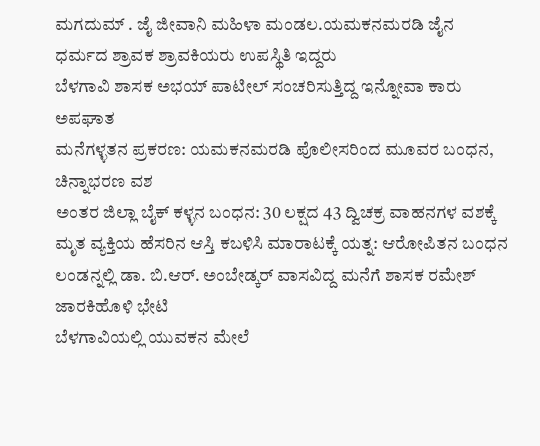ಮಗದುಮ್ . ಜೈ ಜೀವಾನಿ ಮಹಿಳಾ ಮಂಡಲ.ಯಮಕನಮರಡಿ ಜೈನ ಧರ್ಮದ ಶ್ರಾವಕ ಶ್ರಾವಕಿಯರು ಉಪಸ್ಥಿತಿ ಇದ್ದರು
ಬೆಳಗಾವಿ ಶಾಸಕ ಅಭಯ್ ಪಾಟೀಲ್ ಸಂಚರಿಸುತ್ತಿದ್ದ ಇನ್ನೋವಾ ಕಾರು ಅಪಘಾತ
ಮನೆಗಳ್ಳತನ ಪ್ರಕರಣ: ಯಮಕನಮರಡಿ ಪೊಲೀಸರಿಂದ ಮೂವರ ಬಂಧನ, ಚಿನ್ನಾಭರಣ ವಶ
ಅಂತರ ಜಿಲ್ಲಾ ಬೈಕ್ ಕಳ್ಳನ ಬಂಧನ: 30 ಲಕ್ಷದ 43 ದ್ವಿಚಕ್ರ ವಾಹನಗಳ ವಶಕ್ಕೆ
ಮೃತ ವ್ಯಕ್ತಿಯ ಹೆಸರಿನ ಆಸ್ತಿ ಕಬಳಿಸಿ ಮಾರಾಟಕ್ಕೆ ಯತ್ನ: ಆರೋಪಿತನ ಬಂಧನ
ಲಂಡನ್ನಲ್ಲಿ ಡಾ. ಬಿ.ಆರ್. ಅಂಬೇಡ್ಕರ್ ವಾಸವಿದ್ದ ಮನೆಗೆ ಶಾಸಕ ರಮೇಶ್ ಜಾರಕಿಹೊಳಿ ಭೇಟಿ
ಬೆಳಗಾವಿಯಲ್ಲಿ ಯುವಕನ ಮೇಲೆ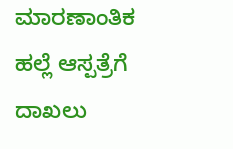ಮಾರಣಾಂತಿಕ ಹಲ್ಲೆ ಆಸ್ಪತ್ರೆಗೆ ದಾಖಲು